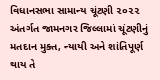વિધાનસભા સામાન્ય ચૂંટણી ૨૦૨૨ અંતર્ગત જામનગર જિલ્લામાં ચૂંટણીનું મતદાન મુક્ત, ન્યાયી અને શાંતિપૂર્ણ થાય તે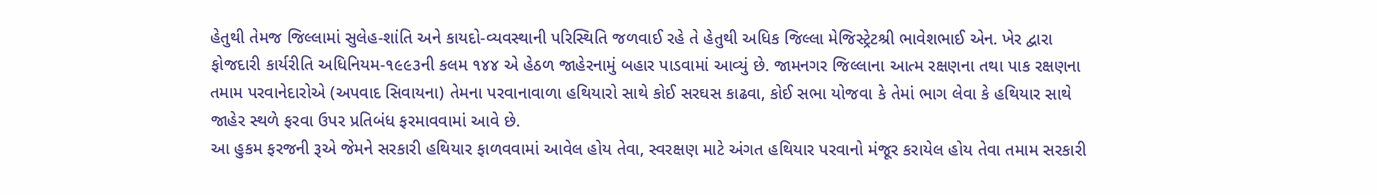હેતુથી તેમજ જિલ્લામાં સુલેહ-શાંતિ અને કાયદો-વ્યવસ્થાની પરિસ્થિતિ જળવાઈ રહે તે હેતુથી અધિક જિલ્લા મેજિસ્ટ્રેટશ્રી ભાવેશભાઈ એન. ખેર દ્વારા ફોજદારી કાર્યરીતિ અધિનિયમ-૧૯૯૩ની કલમ ૧૪૪ એ હેઠળ જાહેરનામું બહાર પાડવામાં આવ્યું છે. જામનગર જિલ્લાના આત્મ રક્ષણના તથા પાક રક્ષણના તમામ પરવાનેદારોએ (અપવાદ સિવાયના) તેમના પરવાનાવાળા હથિયારો સાથે કોઈ સરઘસ કાઢવા, કોઈ સભા યોજવા કે તેમાં ભાગ લેવા કે હથિયાર સાથે જાહેર સ્થળે ફરવા ઉપર પ્રતિબંધ ફરમાવવામાં આવે છે.
આ હુકમ ફરજની રૂએ જેમને સરકારી હથિયાર ફાળવવામાં આવેલ હોય તેવા, સ્વરક્ષણ માટે અંગત હથિયાર પરવાનો મંજૂર કરાયેલ હોય તેવા તમામ સરકારી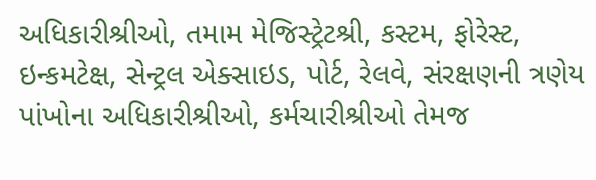અધિકારીશ્રીઓ, તમામ મેજિસ્ટ્રેટશ્રી, કસ્ટમ, ફોરેસ્ટ, ઇન્કમટેક્ષ, સેન્ટ્રલ એક્સાઇડ, પોર્ટ, રેલવે, સંરક્ષણની ત્રણેય પાંખોના અધિકારીશ્રીઓ, કર્મચારીશ્રીઓ તેમજ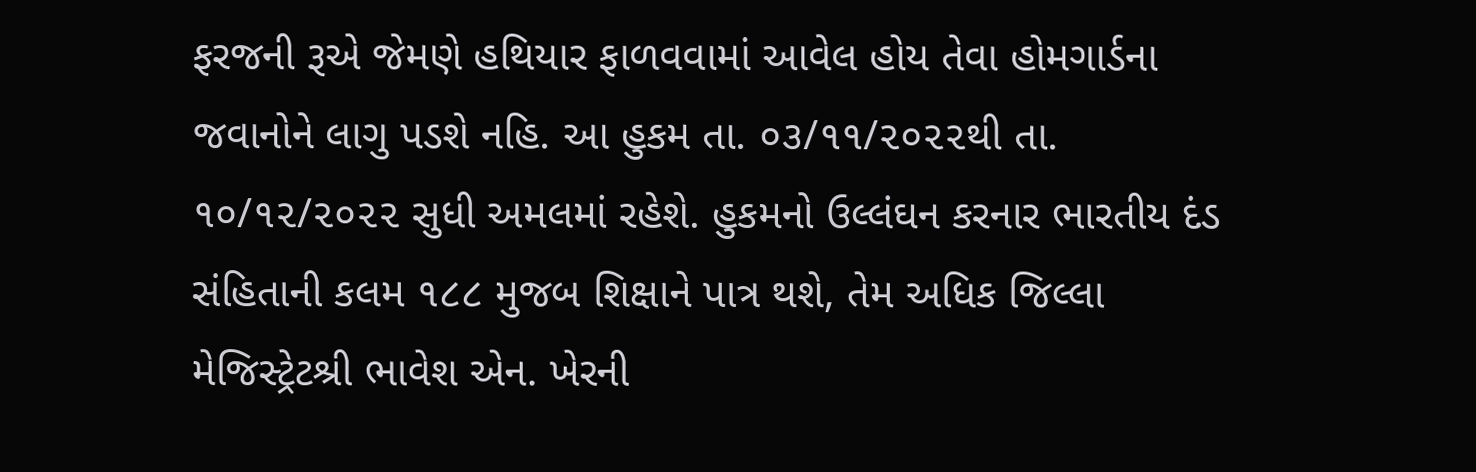ફરજની રૂએ જેમણે હથિયાર ફાળવવામાં આવેલ હોય તેવા હોમગાર્ડના જવાનોને લાગુ પડશે નહિ. આ હુકમ તા. ૦૩/૧૧/૨૦૨૨થી તા. ૧૦/૧૨/૨૦૨૨ સુધી અમલમાં રહેશે. હુકમનો ઉલ્લંઘન કરનાર ભારતીય દંડ સંહિતાની કલમ ૧૮૮ મુજબ શિક્ષાને પાત્ર થશે, તેમ અધિક જિલ્લા મેજિસ્ટ્રેટશ્રી ભાવેશ એન. ખેરની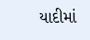યાદીમાં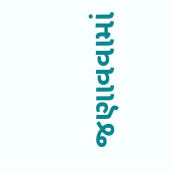જણાવવામાં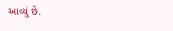આવ્યું છે.